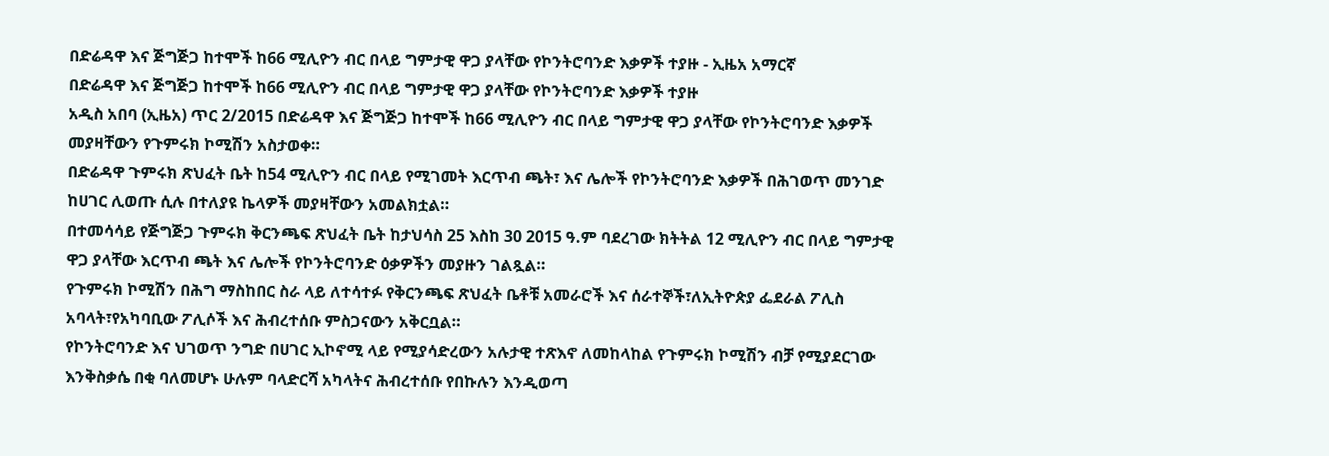በድሬዳዋ እና ጅግጅጋ ከተሞች ከ66 ሚሊዮን ብር በላይ ግምታዊ ዋጋ ያላቸው የኮንትሮባንድ እቃዎች ተያዙ - ኢዜአ አማርኛ
በድሬዳዋ እና ጅግጅጋ ከተሞች ከ66 ሚሊዮን ብር በላይ ግምታዊ ዋጋ ያላቸው የኮንትሮባንድ እቃዎች ተያዙ
አዲስ አበባ (ኢዜአ) ጥር 2/2015 በድሬዳዋ እና ጅግጅጋ ከተሞች ከ66 ሚሊዮን ብር በላይ ግምታዊ ዋጋ ያላቸው የኮንትሮባንድ እቃዎች መያዛቸውን የጉምሩክ ኮሚሽን አስታወቀ።
በድሬዳዋ ጉምሩክ ጽህፈት ቤት ከ54 ሚሊዮን ብር በላይ የሚገመት እርጥብ ጫት፣ እና ሌሎች የኮንትሮባንድ እቃዎች በሕገወጥ መንገድ ከሀገር ሊወጡ ሲሉ በተለያዩ ኬላዎች መያዛቸውን አመልክቷል።
በተመሳሳይ የጅግጅጋ ጉምሩክ ቅርንጫፍ ጽህፈት ቤት ከታህሳስ 25 እስከ 30 2015 ዓ.ም ባደረገው ክትትል 12 ሚሊዮን ብር በላይ ግምታዊ ዋጋ ያላቸው እርጥብ ጫት እና ሌሎች የኮንትሮባንድ ዕቃዎችን መያዙን ገልጿል።
የጉምሩክ ኮሚሽን በሕግ ማስከበር ስራ ላይ ለተሳተፉ የቅርንጫፍ ጽህፈት ቤቶቹ አመራሮች እና ሰራተኞች፣ለኢትዮጵያ ፌደራል ፖሊስ አባላት፣የአካባቢው ፖሊሶች እና ሕብረተሰቡ ምስጋናውን አቅርቧል።
የኮንትሮባንድ እና ህገወጥ ንግድ በሀገር ኢኮኖሚ ላይ የሚያሳድረውን አሉታዊ ተጽእኖ ለመከላከል የጉምሩክ ኮሚሽን ብቻ የሚያደርገው እንቅስቃሴ በቂ ባለመሆኑ ሁሉም ባላድርሻ አካላትና ሕብረተሰቡ የበኩሉን እንዲወጣ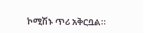ኮሚሽኑ ጥሪ አቅርቧል።